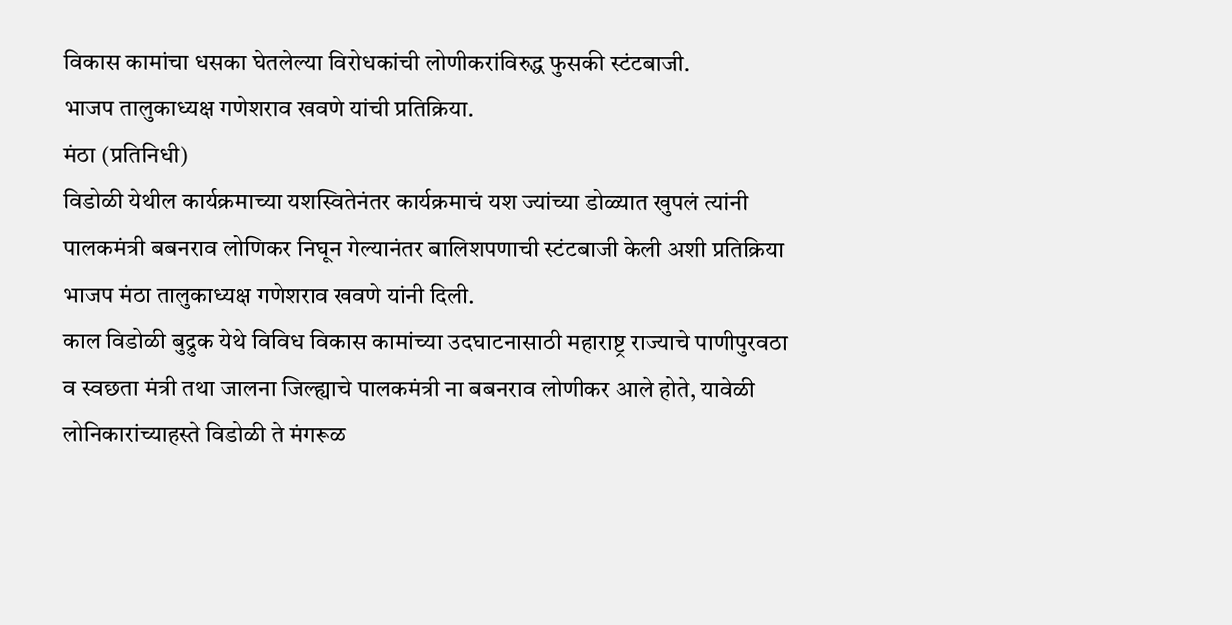विकास कामांचा धसका घेतलेल्या विरोधकांची लोणीकरांविरुद्ध फुसकी स्टंटबाजी.
भाजप तालुकाध्यक्ष गणेशराव खवणे यांची प्रतिक्रिया.
मंठा (प्रतिनिधी)
विडोळी येथील कार्यक्रमाच्या यशस्वितेनंतर कार्यक्रमाचं यश ज्यांच्या डोळ्यात खुपलं त्यांनी पालकमंत्री बबनराव लोणिकर निघून गेल्यानंतर बालिशपणाची स्टंटबाजी केली अशी प्रतिक्रिया भाजप मंठा तालुकाध्यक्ष गणेशराव खवणे यांनी दिली.
काल विडोळी बुद्रुक येथे विविध विकास कामांच्या उदघाटनासाठी महाराष्ट्र राज्याचे पाणीपुरवठा व स्वछता मंत्री तथा जालना जिल्ह्याचे पालकमंत्री ना बबनराव लोणीकर आले होते, यावेळी लोनिकारांच्याहस्ते विडोळी ते मंगरूळ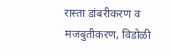रास्ता डांबरीकरण व मजबुतीकरण, विडोळी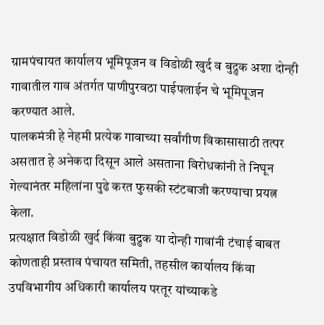ग्रामपंचायत कार्यालय भूमिपूजन व विडोळी खुर्द व बुद्रुक अशा दोन्ही गावातील गाव अंतर्गत पाणीपुरवठा पाईपलाईन चे भूमिपूजन करण्यात आले.
पालकमंत्री हे नेहमी प्रत्येक गावाच्या सर्वांगीण विकासासाठी तत्पर असतात हे अनेकदा दिसून आले असताना विरोधकांनी ते निघून गेल्यानंतर महिलांना पुढे करत फुसकी स्टंटबाजी करण्याचा प्रयत्न केला.
प्रत्यक्षात विडोळी खुर्द किंवा बुद्रुक या दोन्ही गावांनी टंचाई बाबत कोणताही प्रस्ताव पंचायत समिती, तहसील कार्यालय किंवा उपविभागीय अधिकारी कार्यालय परतूर यांच्याकडे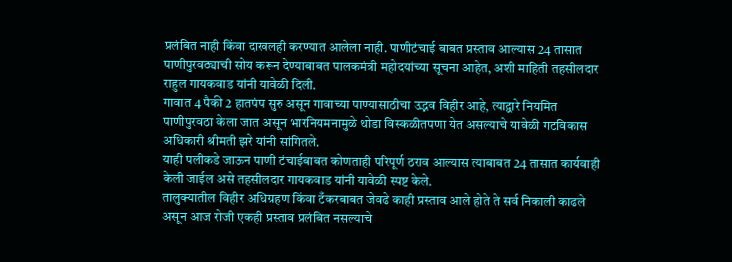प्रलंबित नाही किंवा दाखलही करण्यात आलेला नाही. पाणीटंचाई बाबत प्रस्ताव आल्यास 24 तासात पाणीपुरवठ्याची सोय करून देण्याबाबत पालकमंत्री महोदयांच्या सूचना आहेत, अशी माहिती तहसीलदार राहुल गायकवाड यांनी यावेळी दिली.
गावात 4 पैकी 2 हातपंप सुरु असून गावाच्या पाण्यासाठीचा उद्भव विहीर आहे, त्याद्वारे नियमित पाणीपुरवठा केला जात असून भारनियमनामुळे थोडा विस्कळीतपणा येत असल्याचे यावेळी गटविकास अधिकारी श्रीमती झरे यांनी सांगितले.
याही पलीकडे जाऊन पाणी टंचाईबाबत कोणताही परिपूर्ण ठराव आल्यास त्याबाबत 24 तासात कार्यवाही केली जाईल असे तहसीलदार गायकवाड यांनी यावेळी स्पष्ट केले.
तालुक्यातील विहीर अधिग्रहण किंवा टँकरबाबत जेवढे काही प्रस्ताव आले होते ते सर्व निकाली काढले असून आज रोजी एकही प्रस्ताव प्रलंबित नसल्याचे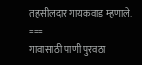तहसीलदार गायकवाड म्हणाले.
===
गावासाठी पाणी पुरवठा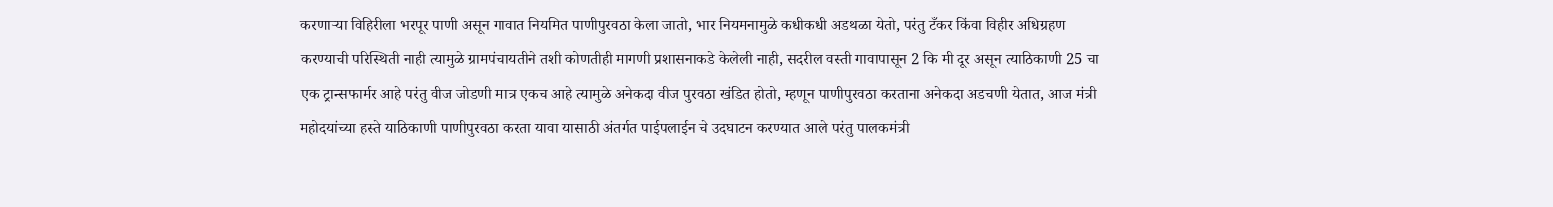करणाऱ्या विहिरीला भरपूर पाणी असून गावात नियमित पाणीपुरवठा केला जातो, भार नियमनामुळे कधीकधी अडथळा येतो, परंतु टँकर किंवा विहीर अधिग्रहण करण्याची परिस्थिती नाही त्यामुळे ग्रामपंचायतीने तशी कोणतीही मागणी प्रशासनाकडे केलेली नाही, सदरील वस्ती गावापासून 2 कि मी दूर असून त्याठिकाणी 25 चा एक ट्रान्सफार्मर आहे परंतु वीज जोडणी मात्र एकच आहे त्यामुळे अनेकदा वीज पुरवठा खंडित होतो, म्हणून पाणीपुरवठा करताना अनेकदा अडचणी येतात, आज मंत्री महोदयांच्या हस्ते याठिकाणी पाणीपुरवठा करता यावा यासाठी अंतर्गत पाईपलाईन चे उदघाटन करण्यात आले परंतु पालकमंत्री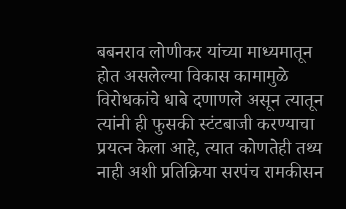बबनराव लोणीकर यांच्या माध्यमातून होत असलेल्या विकास कामामुळे विरोधकांचे धाबे दणाणले असून त्यातून त्यांनी ही फुसकी स्टंटबाजी करण्याचा प्रयत्न केला आहे, त्यात कोणतेही तथ्य नाही अशी प्रतिक्रिया सरपंच रामकीसन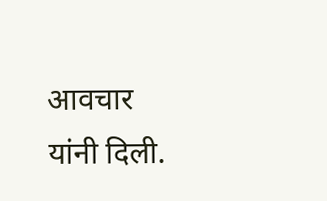आवचार यांनी दिली.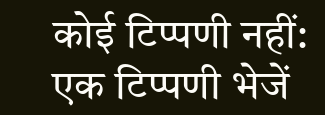कोई टिप्पणी नहीं:
एक टिप्पणी भेजें